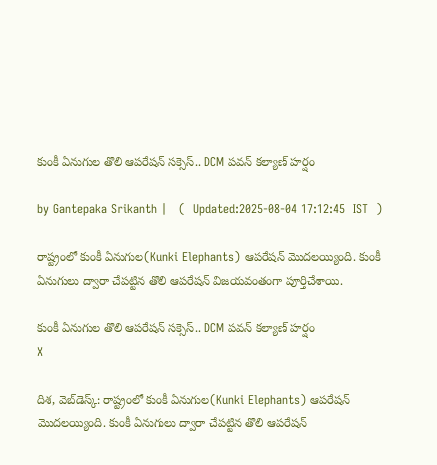కుంకీ ఏనుగుల తొలి ఆపరేషన్ సక్సెస్.. DCM పవన్ కల్యాణ్ హర్షం

by Gantepaka Srikanth |   (  Updated:2025-08-04 17:12:45  IST  )

రాష్ట్రంలో కుంకీ ఏనుగుల(Kunki Elephants) ఆపరేషన్ మొదలయ్యింది. కుంకీ ఏనుగులు ద్వారా చేపట్టిన తొలి ఆపరేషన్ విజయవంతంగా పూర్తిచేశాయి.

కుంకీ ఏనుగుల తొలి ఆపరేషన్ సక్సెస్.. DCM పవన్ కల్యాణ్ హర్షం
X

దిశ, వెబ్‌డెస్క్: రాష్ట్రంలో కుంకీ ఏనుగుల(Kunki Elephants) ఆపరేషన్ మొదలయ్యింది. కుంకీ ఏనుగులు ద్వారా చేపట్టిన తొలి ఆపరేషన్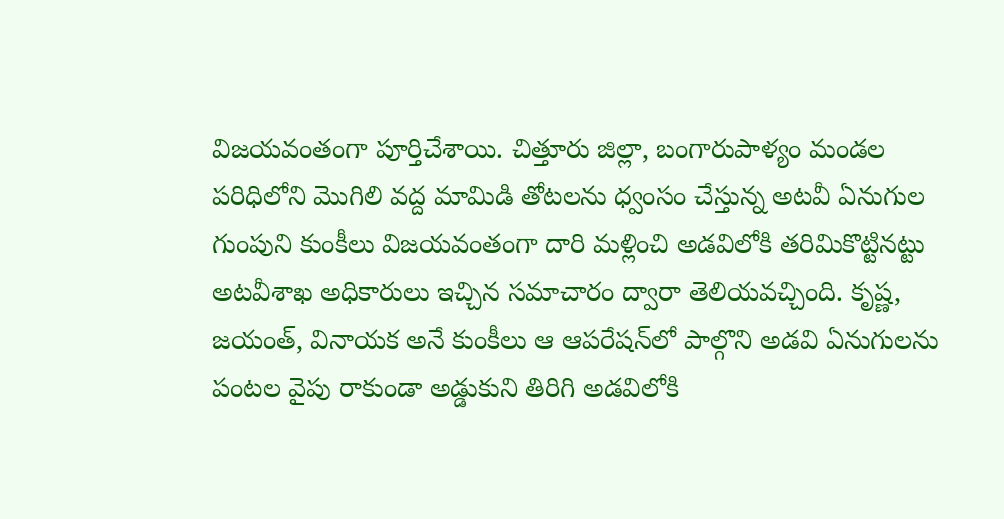విజయవంతంగా పూర్తిచేశాయి. చిత్తూరు జిల్లా, బంగారుపాళ్యం మండల పరిధిలోని మొగిలి వద్ద మామిడి తోటలను ధ్వంసం చేస్తున్న అటవీ ఏనుగుల గుంపుని కుంకీలు విజయవంతంగా దారి మళ్లించి అడవిలోకి తరిమికొట్టినట్టు అటవీశాఖ అధికారులు ఇచ్చిన సమాచారం ద్వారా తెలియవచ్చింది. కృష్ణ, జయంత్, వినాయక అనే కుంకీలు ఆ ఆపరేషన్‌లో పాల్గొని అడవి ఏనుగులను పంటల వైపు రాకుండా అడ్డుకుని తిరిగి అడవిలోకి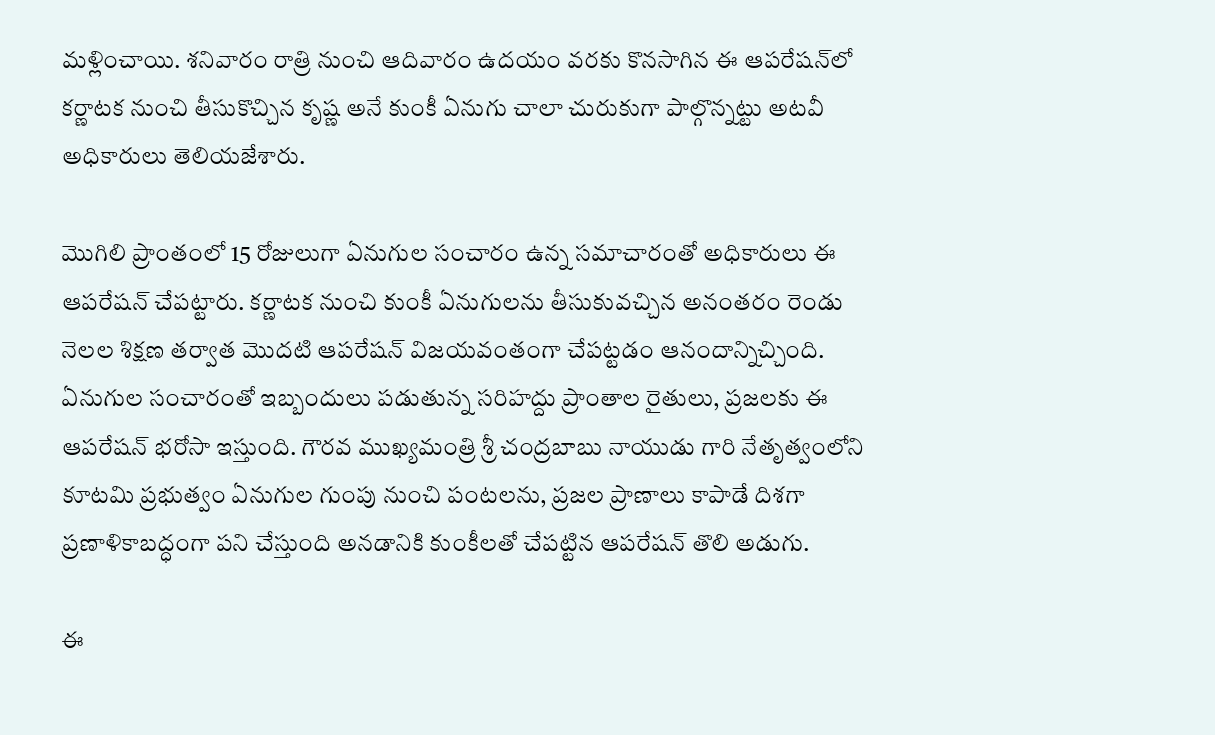మళ్లించాయి. శనివారం రాత్రి నుంచి ఆదివారం ఉదయం వరకు కొనసాగిన ఈ ఆపరేషన్‌లో కర్ణాటక నుంచి తీసుకొచ్చిన కృష్ణ అనే కుంకీ ఏనుగు చాలా చురుకుగా పాల్గొన్నట్టు అటవీ అధికారులు తెలియజేశారు.

మొగిలి ప్రాంతంలో 15 రోజులుగా ఏనుగుల సంచారం ఉన్న సమాచారంతో అధికారులు ఈ ఆపరేషన్ చేపట్టారు. కర్ణాటక నుంచి కుంకీ ఏనుగులను తీసుకువచ్చిన అనంతరం రెండు నెలల శిక్షణ తర్వాత మొదటి ఆపరేషన్ విజయవంతంగా చేపట్టడం ఆనందాన్నిచ్చింది. ఏనుగుల సంచారంతో ఇబ్బందులు పడుతున్న సరిహద్దు ప్రాంతాల రైతులు, ప్రజలకు ఈ ఆపరేషన్ భరోసా ఇస్తుంది. గౌరవ ముఖ్యమంత్రి శ్రీ చంద్రబాబు నాయుడు గారి నేతృత్వంలోని కూటమి ప్రభుత్వం ఏనుగుల గుంపు నుంచి పంటలను, ప్రజల ప్రాణాలు కాపాడే దిశగా ప్రణాళికాబద్ధంగా పని చేస్తుంది అనడానికి కుంకీలతో చేపట్టిన ఆపరేషన్ తొలి అడుగు.

ఈ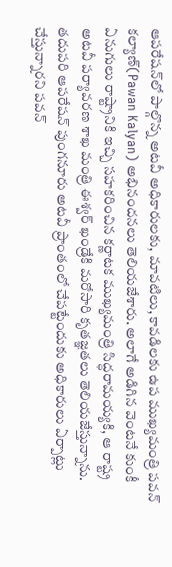ఆపరేషన్‌లో పాల్గొన్న అటవీ అధికారులకు, మావటిలు, కావడిలకు ఉప ముఖ్యమంత్రి పవన్ కల్యాణ్(Pawan Kalyan) అభినందనలు తెలియజేశారు. అలాగే అడిగిన వెంటనే కుంకీ ఏనుగులు రాష్ట్రానికి ఇచ్చి సహకరించిన కర్ణాటక ముఖ్యమంత్రి సిద్ధరామయ్యకి, ఆ రాష్ట్ర అటవీ పర్యావరణ శాఖ మంత్రి ఈశ్వర్ ఖండ్రేకి మరోసారి కృతజ్ఞతలు తెలియజేస్తున్నాను. తదుపరి ఆపరేషన్ పుంగనూరు అటవీ ప్రాంతంలో చేపట్టేందుకు అధికారులు ఏర్పాట్లు చేస్తున్నారని పవన్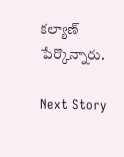కల్యాణ్ పేర్కొన్నారు.

Next Story